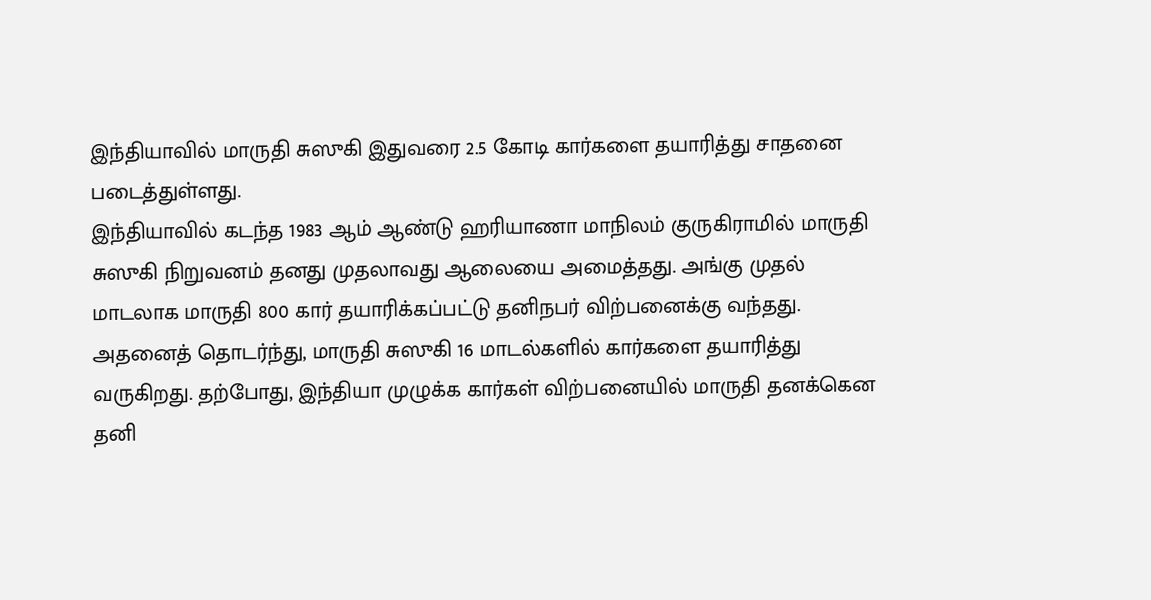இந்தியாவில் மாருதி சுஸுகி இதுவரை 2.5 கோடி கார்களை தயாரித்து சாதனை படைத்துள்ளது.
இந்தியாவில் கடந்த 1983 ஆம் ஆண்டு ஹரியாணா மாநிலம் குருகிராமில் மாருதி சுஸுகி நிறுவனம் தனது முதலாவது ஆலையை அமைத்தது. அங்கு முதல் மாடலாக மாருதி 800 கார் தயாரிக்கப்பட்டு தனிநபர் விற்பனைக்கு வந்தது.
அதனைத் தொடர்ந்து, மாருதி சுஸுகி 16 மாடல்களில் கார்களை தயாரித்து வருகிறது. தற்போது, இந்தியா முழுக்க கார்கள் விற்பனையில் மாருதி தனக்கென தனி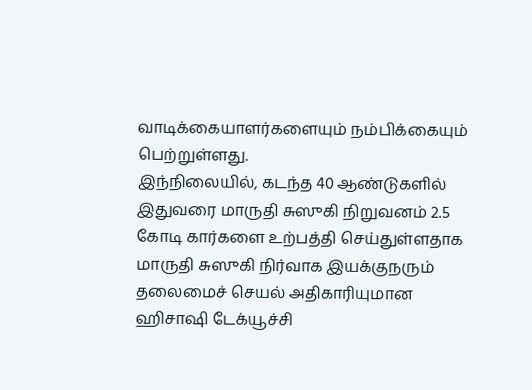வாடிக்கையாளர்களையும் நம்பிக்கையும் பெற்றுள்ளது.
இந்நிலையில், கடந்த 40 ஆண்டுகளில் இதுவரை மாருதி சுஸுகி நிறுவனம் 2.5 கோடி கார்களை உற்பத்தி செய்துள்ளதாக மாருதி சுஸுகி நிர்வாக இயக்குநரும் தலைமைச் செயல் அதிகாரியுமான ஹிசாஷி டேக்யூச்சி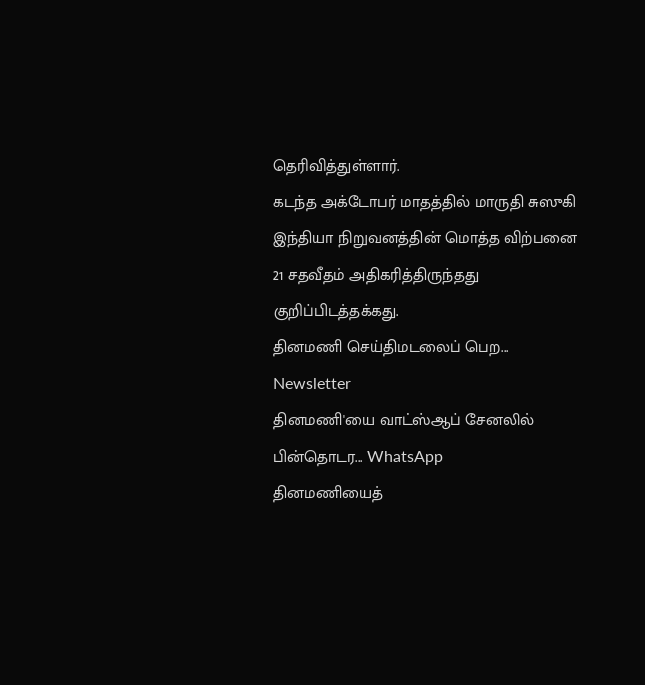தெரிவித்துள்ளார்.
கடந்த அக்டோபர் மாதத்தில் மாருதி சுஸுகி இந்தியா நிறுவனத்தின் மொத்த விற்பனை 21 சதவீதம் அதிகரித்திருந்தது குறிப்பிடத்தக்கது.
தினமணி செய்திமடலைப் பெற... Newsletter
தினமணி'யை வாட்ஸ்ஆப் சேனலில் பின்தொடர... WhatsApp
தினமணியைத்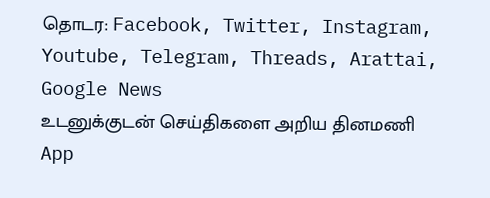தொடர: Facebook, Twitter, Instagram, Youtube, Telegram, Threads, Arattai, Google News
உடனுக்குடன் செய்திகளை அறிய தினமணி App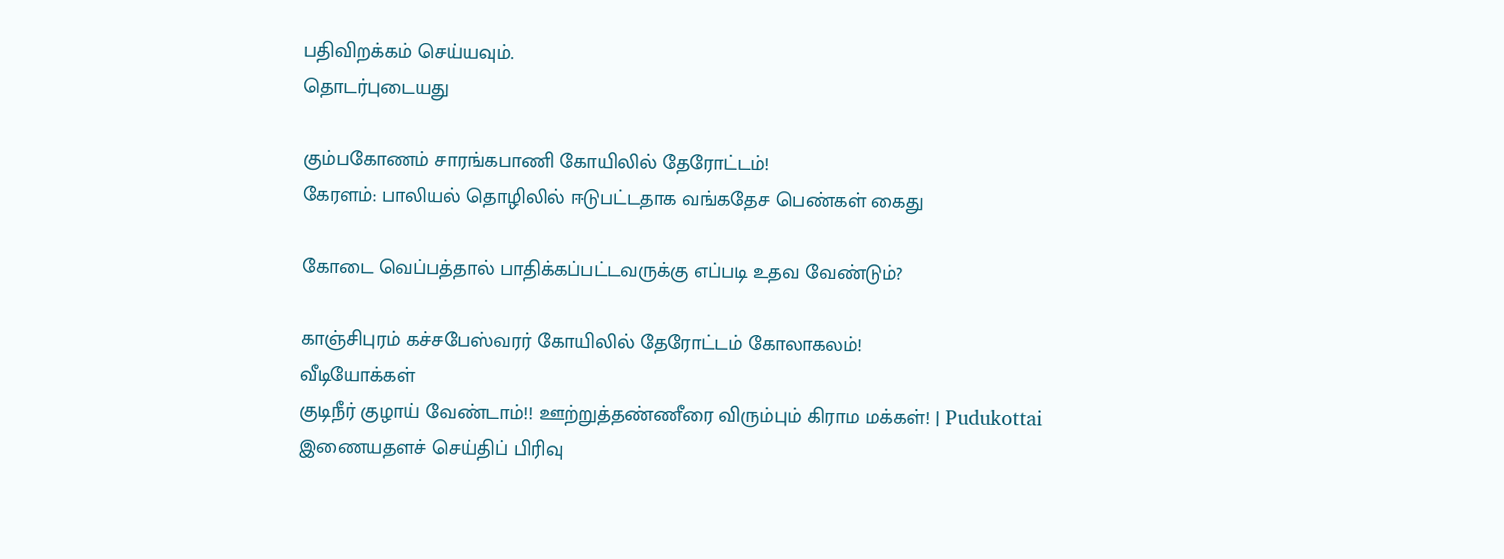பதிவிறக்கம் செய்யவும்.
தொடர்புடையது

கும்பகோணம் சாரங்கபாணி கோயிலில் தேரோட்டம்!
கேரளம்: பாலியல் தொழிலில் ஈடுபட்டதாக வங்கதேச பெண்கள் கைது

கோடை வெப்பத்தால் பாதிக்கப்பட்டவருக்கு எப்படி உதவ வேண்டும்?

காஞ்சிபுரம் கச்சபேஸ்வரர் கோயிலில் தேரோட்டம் கோலாகலம்!
வீடியோக்கள்
குடிநீர் குழாய் வேண்டாம்!! ஊற்றுத்தண்ணீரை விரும்பும் கிராம மக்கள்! | Pudukottai
இணையதளச் செய்திப் பிரிவு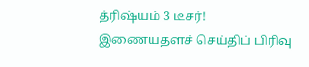த்ரிஷ்யம் 3 டீசர்!
இணையதளச் செய்திப் பிரிவு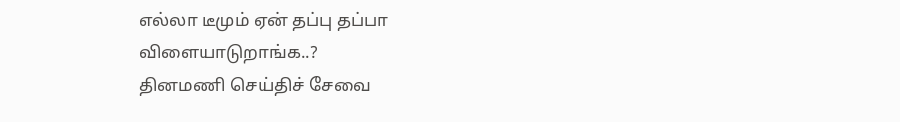எல்லா டீமும் ஏன் தப்பு தப்பா விளையாடுறாங்க..?
தினமணி செய்திச் சேவை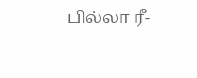பில்லா ரீ-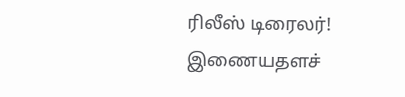ரிலீஸ் டிரைலர்!
இணையதளச்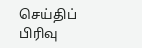செய்திப் பிரிவு